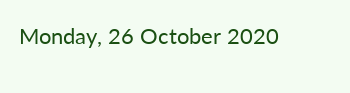Monday, 26 October 2020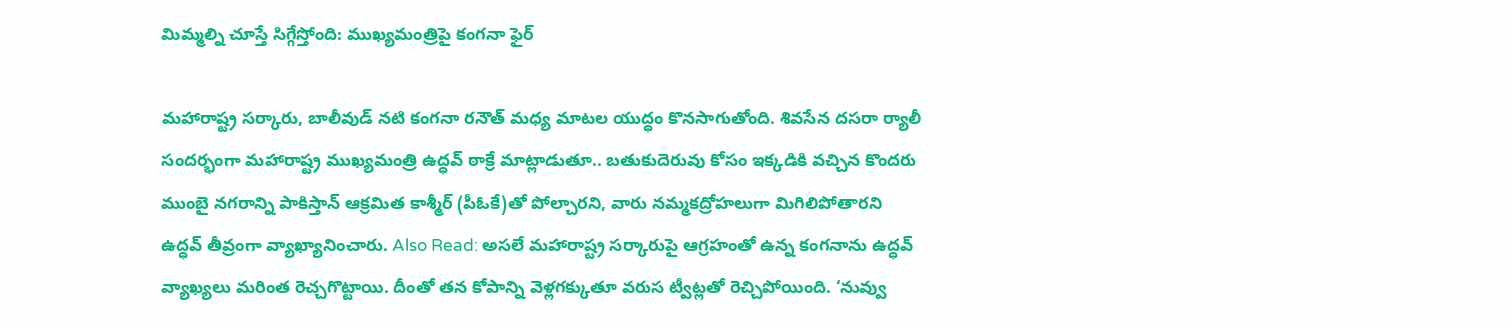మిమ్మల్ని చూస్తే సిగ్గేస్తోంది: ముఖ్యమంత్రిపై కంగనా ఫైర్

మహారాష్ట్ర సర్కారు, బాలీవుడ్ నటి కంగనా రనౌత్‌ మధ్య మాటల యుద్ధం కొనసాగుతోంది. శివసేన దసరా ర్యాలీ సందర్భంగా మహారాష్ట్ర ముఖ్యమంత్రి ఉద్ధవ్‌ ఠాక్రే మాట్లాడుతూ.. బతుకుదెరువు కోసం ఇక్కడికి వచ్చిన కొందరు ముంబై నగరాన్ని పాకిస్తాన్ ఆక్రమిత కాశ్మీర్ (పీఓకే)తో పోల్చారని, వారు నమ్మకద్రోహలుగా మిగిలిపోతారని ఉద్ధవ్ తీవ్రంగా వ్యాఖ్యానించారు. Also Read: అసలే మహారాష్ట్ర సర్కారుపై ఆగ్రహంతో ఉన్న కంగనాను ఉద్ధవ్‌ వ్యాఖ్యలు మరింత రెచ్చగొట్టాయి. దీంతో తన కోపాన్ని వెళ్లగక్కుతూ వరుస ట్వీట్లతో రెచ్చిపోయింది. ‘నువ్వు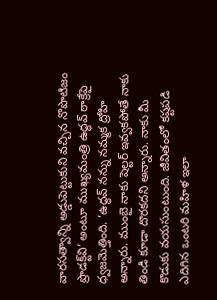వారసత్వాన్ని అడ్డుపెట్టుకుని వచ్చిన నొపొటిజం ప్రొడక్ట్‌వి’ అంటూ ముఖ్యమంత్రి ఉద్ధవ్ ఠాక్రేపై ధ్వజమెత్తింది. ‘ఉద్ధవ్ నన్ను నమ్మక ద్రోహి అన్నారు. ముంబై నాకు షెల్టర్ ఇవ్వకపోతే నాకు తిండి కూడా దొరకదని అన్నారు. నాకు మీ కొడుకు వయసుంటుంది. జీవితంలో కష్టపడి ఎదిగిన ఒంటరి మహిళ ఇలా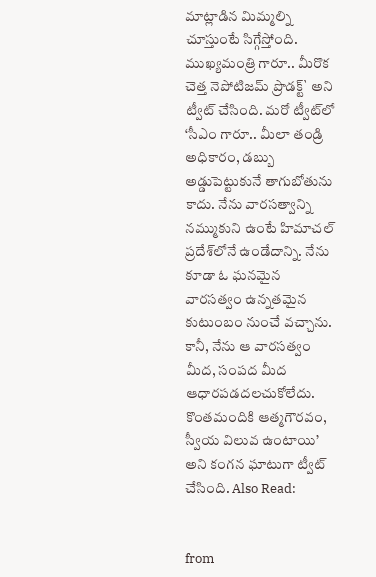మాట్లాడిన మిమ్మల్ని చూస్తుంటే సిగ్గేస్తోంది. ముఖ్యమంత్రి గారూ.. మీరొక చెత్త నెపోటిజమ్ ప్రొడక్ట్` అని ట్వీట్ చేసింది. మరో ట్వీట్‌లో ‘సీఎం గారూ.. మీలా తండ్రి అధికారం, డబ్బు అడ్డుపెట్టుకునే తాగుబోతును కాదు. నేను వారసత్వాన్ని నమ్ముకుని ఉంటే హిమాచల్ ప్రదేశ్‌లోనే ఉండేదాన్ని. నేను కూడా ఓ ఘనమైన వారసత్వం ఉన్నతమైన కుటుంబం నుంచే వచ్చాను. కానీ, నేను ఆ వారసత్వం మీద, సంపద మీద ఆధారపడదలచుకోలేదు. కొంతమందికి ఆత్మగౌరవం, స్వీయ విలువ ఉంటాయి’ అని కంగన ఘాటుగా ట్వీట్ చేసింది. Also Read:


from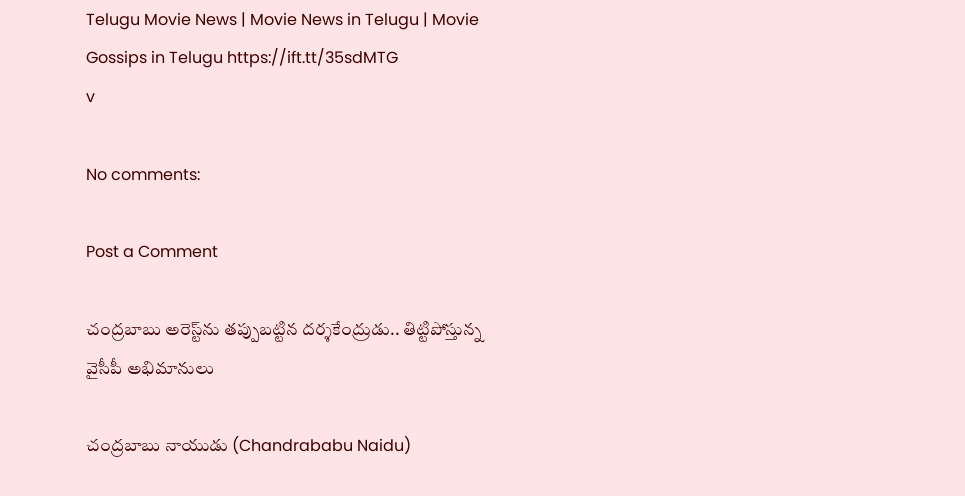Telugu Movie News | Movie News in Telugu | Movie Gossips in Telugu https://ift.tt/35sdMTG
v

No comments:

Post a Comment

చంద్రబాబు అరెస్ట్‌ను తప్పుబట్టిన దర్శకేంద్రుడు.. తిట్టిపోస్తున్న వైసీపీ అభిమానులు

చంద్రబాబు నాయుడు (Chandrababu Naidu)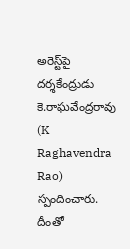అరెస్ట్‌పై దర్శకేంద్రుడు కె.రాఘవేంద్రరావు (K Raghavendra Rao) స్పందించారు. దీంతో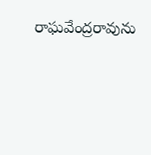రాఘవేంద్రరావును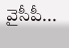వైసీపీ...